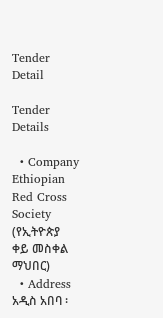Tender Detail

Tender Details

  • Company Ethiopian Red Cross Society (የኢትዮጵያ ቀይ መስቀል ማህበር)
  • Address አዲስ አበባ ፡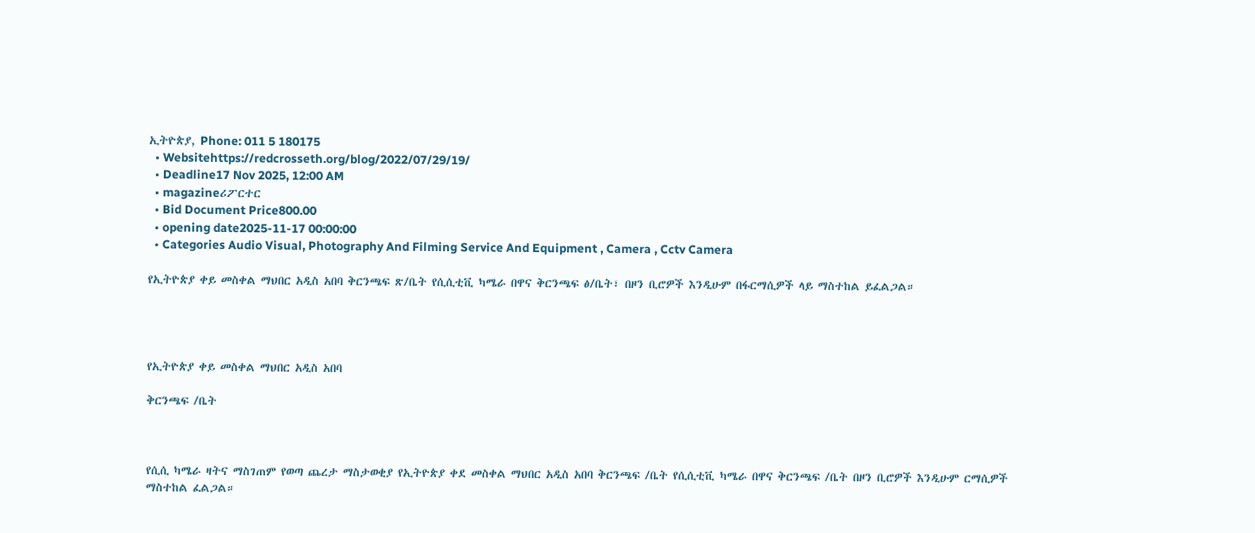ኢትዮጵያ, Phone: 011 5 180175
  • Websitehttps://redcrosseth.org/blog/2022/07/29/19/
  • Deadline17 Nov 2025, 12:00 AM
  • magazineሪፖርተር
  • Bid Document Price800.00
  • opening date2025-11-17 00:00:00
  • Categories Audio Visual, Photography And Filming Service And Equipment , Camera , Cctv Camera

የኢትዮጵያ ቀይ መስቀል ማህበር አዲስ አበባ ቅርንጫፍ ጽ/ቤት የሲሲቲቪ ካሜራ በዋና ቅርንጫፍ ፅ/ቤት፣ በዞን ቢሮዎች እንዲሁም በፋርማሲዎች ላይ ማስተከል ይፈልጋል።




የኢትዮጵያ ቀይ መስቀል ማህበር አዲስ አበባ

ቅርንጫፍ /ቤት



የሲሲ ካሜራ ዛትና ማስገጠም የወጣ ጨረታ ማስታወቂያ የኢትዮጵያ ቀደ መስቀል ማህበር አዲስ አበባ ቅርንጫፍ /ቤት የሲሲቲቪ ካሜራ በዋና ቅርንጫፍ /ቤት በዞን ቢሮዎች እንዲሁም ርማሲዎች ማስተከል ፈልጋል።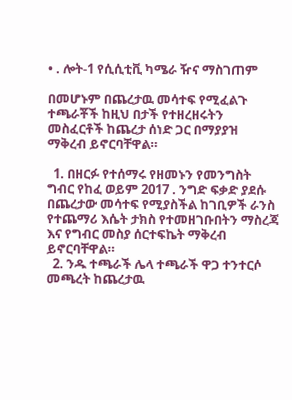• . ሎት-1 የሲሲቲቪ ካሜራ ዥና ማስገጠም

በመሆኑም በጨረታዉ መሳተፍ የሚፈልጉ ተጫራቾች ከዚህ በታች የተዘረዘሩትን መስፈርቶች ከጨረታ ሰነድ ጋር በማያያዝ ማቅረብ ይኖርባቸዋል።

  1. በዘርፉ የተሰማሩ የዘመኑን የመንግስት ግብር የከፈ ወይም 2017 . ንግድ ፍቃድ ያደሱ በጨረታው መሳተፍ የሚያስችል ከገቢዎች ራንስ የተጨማሪ እሴት ታክስ የተመዘገቡበትን ማስረጃ እና የግብር መስያ ሰርተፍኬት ማቅረብ ይኖርባቸዋል።
  2. ንዱ ተጫራች ሌላ ተጫራች ዋጋ ተንተርሶ መጫረት ከጨረታዉ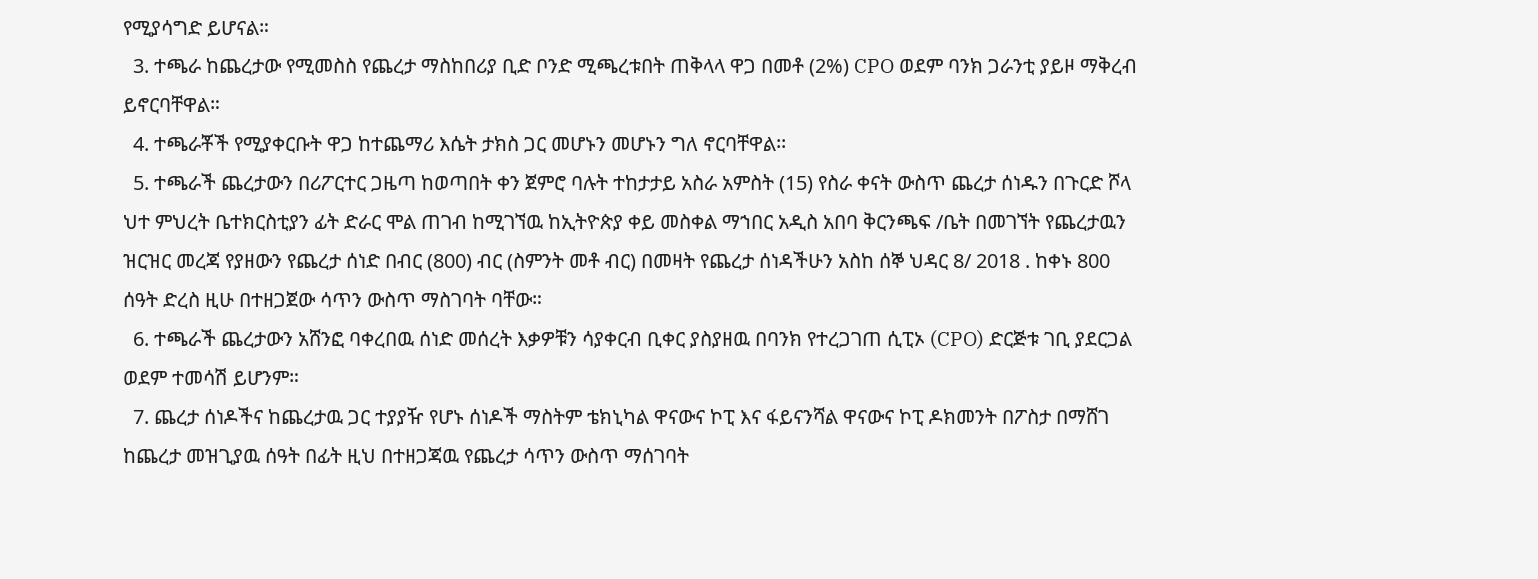የሚያሳግድ ይሆናል።
  3. ተጫራ ከጨረታው የሚመስስ የጨረታ ማስከበሪያ ቢድ ቦንድ ሚጫረቱበት ጠቅላላ ዋጋ በመቶ (2%) CPO ወደም ባንክ ጋራንቲ ያይዞ ማቅረብ ይኖርባቸዋል።
  4. ተጫራቾች የሚያቀርቡት ዋጋ ከተጨማሪ እሴት ታክስ ጋር መሆኑን መሆኑን ግለ ኖርባቸዋል፡፡
  5. ተጫራች ጨረታውን በሪፖርተር ጋዜጣ ከወጣበት ቀን ጀምሮ ባሉት ተከታታይ አስራ አምስት (15) የስራ ቀናት ውስጥ ጨረታ ሰነዱን በጉርድ ሾላ ህተ ምህረት ቤተክርስቲያን ፊት ድራር ሞል ጠገብ ከሚገኘዉ ከኢትዮጵያ ቀይ መስቀል ማኀበር አዲስ አበባ ቅርንጫፍ /ቤት በመገኘት የጨረታዉን ዝርዝር መረጃ የያዘውን የጨረታ ሰነድ በብር (800) ብር (ስምንት መቶ ብር) በመዛት የጨረታ ሰነዳችሁን አስከ ሰኞ ህዳር 8/ 2018 . ከቀኑ 800 ሰዓት ድረስ ዚሁ በተዘጋጀው ሳጥን ውስጥ ማስገባት ባቸው።
  6. ተጫራች ጨረታውን አሸንፎ ባቀረበዉ ሰነድ መሰረት እቃዎቹን ሳያቀርብ ቢቀር ያስያዘዉ በባንክ የተረጋገጠ ሲፒኦ (CPO) ድርጅቱ ገቢ ያደርጋል ወደም ተመሳሽ ይሆንም።
  7. ጨረታ ሰነዶችና ከጨረታዉ ጋር ተያያዥ የሆኑ ሰነዶች ማስትም ቴክኒካል ዋናውና ኮፒ እና ፋይናንሻል ዋናውና ኮፒ ዶክመንት በፖስታ በማሸገ ከጨረታ መዝጊያዉ ሰዓት በፊት ዚህ በተዘጋጃዉ የጨረታ ሳጥን ውስጥ ማሰገባት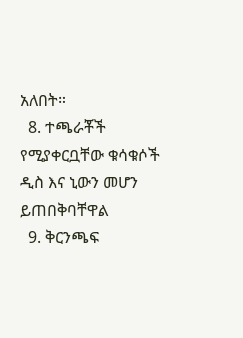አለበት።
  8. ተጫራቾች የሚያቀርቧቸው ቁሳቁሶች ዲስ እና ኒውን መሆን ይጠበቅባቸዋል
  9. ቅርንጫፍ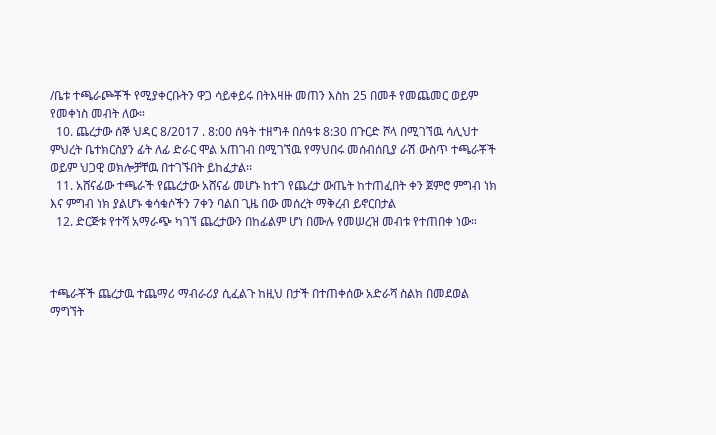/ቤቱ ተጫራጮቾች የሚያቀርቡትን ዋጋ ሳይቀይሩ በትእዛዙ መጠን እስከ 25 በመቶ የመጨመር ወይም የመቀነስ መብት ለው።
  10. ጨረታው ሰኞ ህዳር 8/2017 . 8:00 ሰዓት ተዘግቶ በሰዓቱ 8:30 በጉርድ ሾላ በሚገኘዉ ሳሊህተ ምህረት ቤተክርስያን ፊት ለፊ ድራር ሞል አጠገብ በሚገኘዉ የማህበሩ መሰብሰቢያ ራሽ ውስጥ ተጫራቾች ወይም ህጋዊ ወክሎቻቸዉ በተገኙበት ይከፈታል፡፡
  11. አሸናፊው ተጫራች የጨረታው አሸናፊ መሆኑ ከተገ የጨረታ ውጤት ከተጠፈበት ቀን ጀምሮ ምግብ ነክ እና ምግብ ነክ ያልሆኑ ቁሳቁሶችን 7ቀን ባልበ ጊዜ በው መሰረት ማቅረብ ይኖርበታል
  12. ድርጅቱ የተሻ አማራጭ ካገኘ ጨረታውን በከፊልም ሆነ በሙሉ የመሠረዝ መብቱ የተጠበቀ ነው።



ተጫራቾች ጨረታዉ ተጨማሪ ማብራሪያ ሲፈልጉ ከዚህ በታች በተጠቀሰው አድራሻ ስልክ በመደወል ማግኘት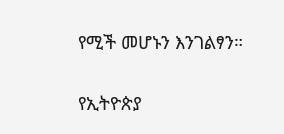የሚች መሆኑን እንገልፃን።

የኢትዮጵያ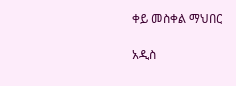ቀይ መስቀል ማህበር

አዲስ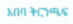አበባ ቅርንጫፍ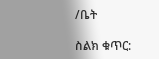/ቤት

ስልክ ቁጥር: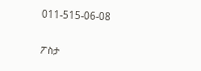011-515-06-08

ፖስታ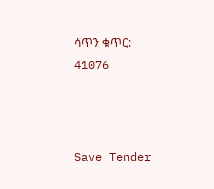ሳጥን ቁጥር: 41076



Save Tender